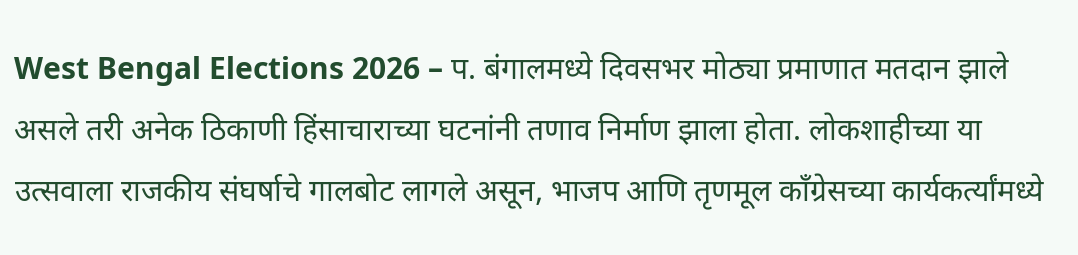West Bengal Elections 2026 – प. बंगालमध्ये दिवसभर मोठ्या प्रमाणात मतदान झाले असले तरी अनेक ठिकाणी हिंसाचाराच्या घटनांनी तणाव निर्माण झाला होता. लोकशाहीच्या या उत्सवाला राजकीय संघर्षाचे गालबोट लागले असून, भाजप आणि तृणमूल काँग्रेसच्या कार्यकर्त्यांमध्ये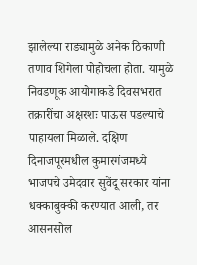झालेल्या राड्यामुळे अनेक ठिकाणी तणाव शिगेला पोहोचला होता. यामुळे निवडणूक आयोगाकडे दिवसभरात तक्रारींचा अक्षरशः पाऊस पडल्याचे पाहायला मिळाले. दक्षिण दिनाजपूरमधील कुमारगंजमध्ये भाजपचे उमेदवार सुवेंदू सरकार यांना धक्काबुक्की करण्यात आली, तर आसनसोल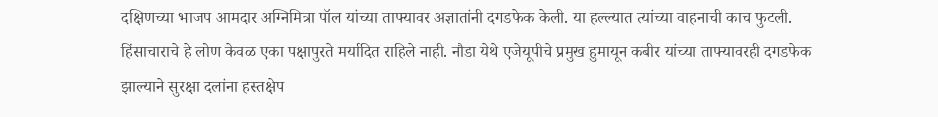दक्षिणच्या भाजप आमदार अग्निमित्रा पॉल यांच्या ताफ्यावर अज्ञातांनी दगडफेक केली. या हल्ल्यात त्यांच्या वाहनाची काच फुटली. हिंसाचाराचे हे लोण केवळ एका पक्षापुरते मर्यादित राहिले नाही. नौडा येथे एजेयूपीचे प्रमुख हुमायून कबीर यांच्या ताफ्यावरही दगडफेक झाल्याने सुरक्षा दलांना हस्तक्षेप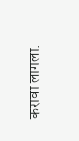करावा लागला.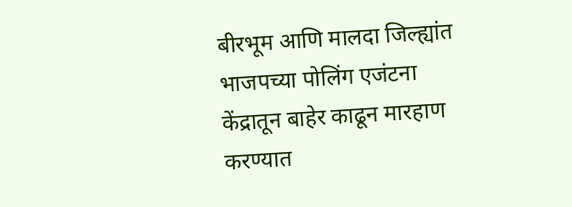बीरभूम आणि मालदा जिल्ह्यांत भाजपच्या पोलिंग एजंटना केंद्रातून बाहेर काढून मारहाण करण्यात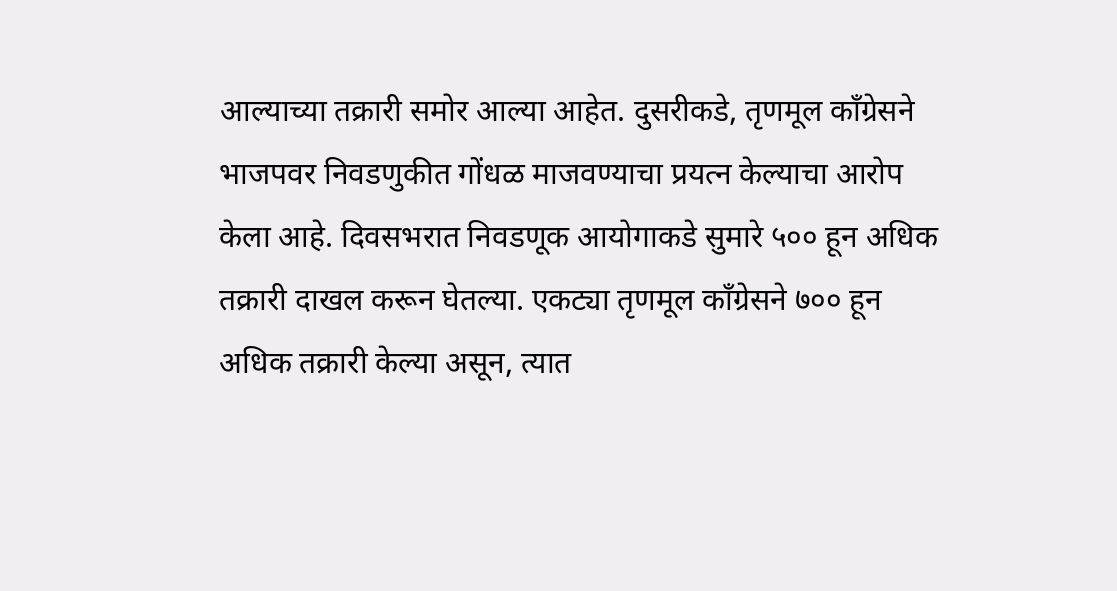आल्याच्या तक्रारी समोर आल्या आहेत. दुसरीकडे, तृणमूल काँग्रेसने भाजपवर निवडणुकीत गोंधळ माजवण्याचा प्रयत्न केल्याचा आरोप केला आहे. दिवसभरात निवडणूक आयोगाकडे सुमारे ५०० हून अधिक तक्रारी दाखल करून घेतल्या. एकट्या तृणमूल काँग्रेसने ७०० हून अधिक तक्रारी केल्या असून, त्यात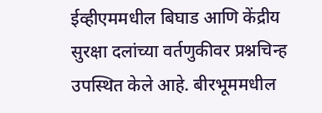ईव्हीएममधील बिघाड आणि केंद्रीय सुरक्षा दलांच्या वर्तणुकीवर प्रश्नचिन्ह उपस्थित केले आहे. बीरभूममधील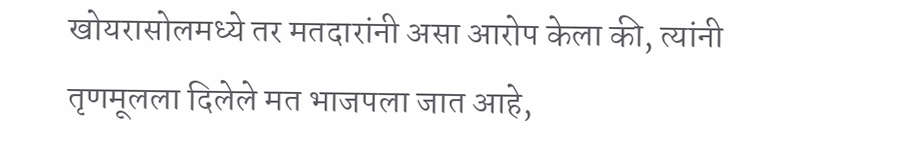खोयरासोलमध्ये तर मतदारांनी असा आरोप केला की, त्यांनी तृणमूलला दिलेले मत भाजपला जात आहे,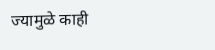ज्यामुळे काही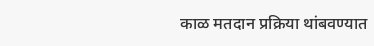काळ मतदान प्रक्रिया थांबवण्यात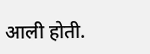आली होती.